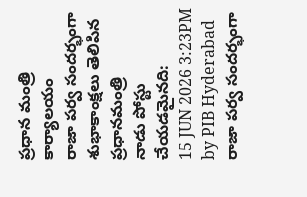ప్రధాన మంత్రి కార్యాలయం
రాజా పర్వ సందర్భంగా శుభాకాంక్షలు తెలిపిన ప్రధానమంత్రి
నాడు పోస్టు చేయడమైనది:
15 JUN 2026 3:23PM by PIB Hyderabad
రాజా పర్వ సందర్భంగా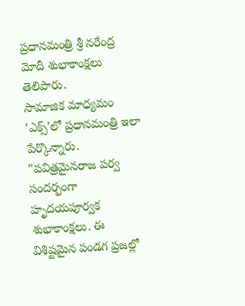ప్రధానమంత్రి శ్రీ నరేంద్ర మోదీ శుభాకాంక్షలు తెలిపారు.
సామాజిక మాధ్యమం 'ఎక్స్'లో ప్రధానమంత్రి ఇలా పేర్కొన్నారు.
"పవిత్రమైనరాజ పర్వ సందర్భంగా హృదయపూర్వక శుభాకాంక్షలు. ఈ విశిష్టమైన పండగ ప్రజల్లో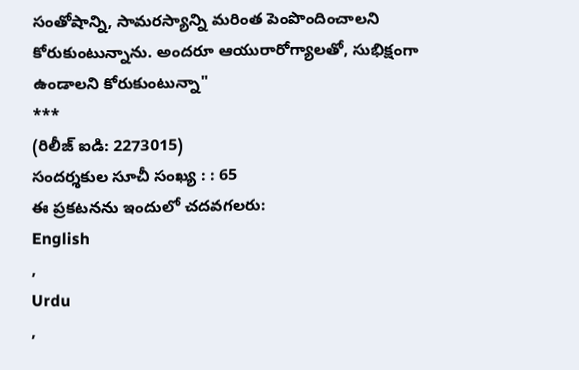సంతోషాన్ని, సామరస్యాన్ని మరింత పెంపొందించాలని కోరుకుంటున్నాను. అందరూ ఆయురారోగ్యాలతో, సుభిక్షంగా ఉండాలని కోరుకుంటున్నా"
***
(రిలీజ్ ఐడి: 2273015)
సందర్శకుల సూచీ సంఖ్య : : 65
ఈ ప్రకటనను ఇందులో చదవగలరు:
English
,
Urdu
,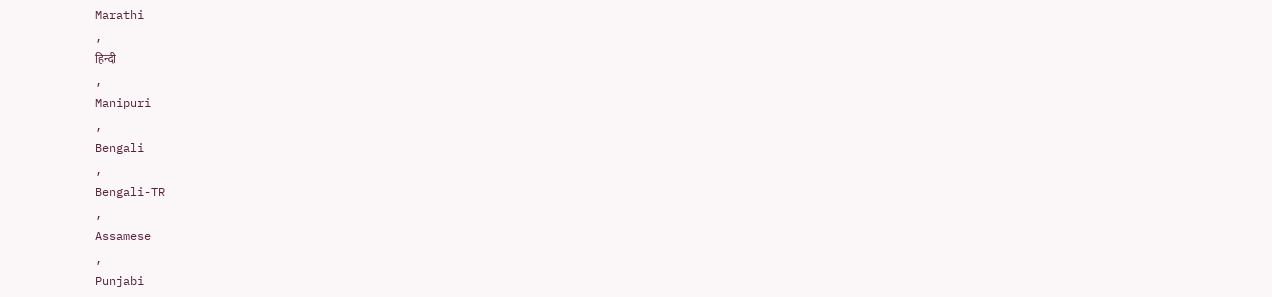Marathi
,
हिन्दी
,
Manipuri
,
Bengali
,
Bengali-TR
,
Assamese
,
Punjabi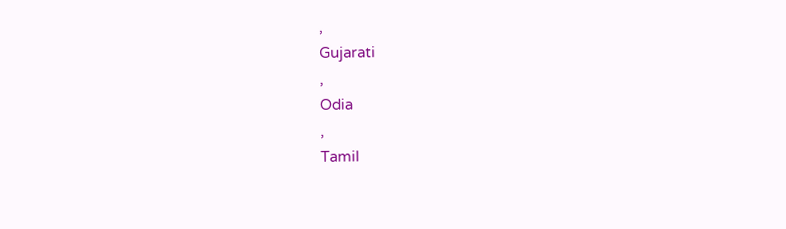,
Gujarati
,
Odia
,
Tamil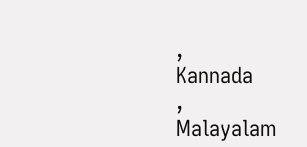,
Kannada
,
Malayalam